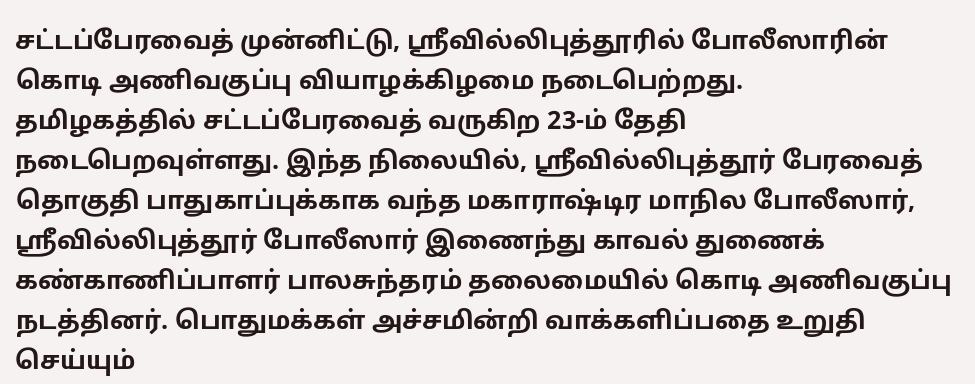சட்டப்பேரவைத் முன்னிட்டு, ஸ்ரீவில்லிபுத்தூரில் போலீஸாரின் கொடி அணிவகுப்பு வியாழக்கிழமை நடைபெற்றது.
தமிழகத்தில் சட்டப்பேரவைத் வருகிற 23-ம் தேதி நடைபெறவுள்ளது. இந்த நிலையில், ஸ்ரீவில்லிபுத்தூர் பேரவைத் தொகுதி பாதுகாப்புக்காக வந்த மகாராஷ்டிர மாநில போலீஸார், ஸ்ரீவில்லிபுத்தூர் போலீஸார் இணைந்து காவல் துணைக் கண்காணிப்பாளர் பாலசுந்தரம் தலைமையில் கொடி அணிவகுப்பு நடத்தினர். பொதுமக்கள் அச்சமின்றி வாக்களிப்பதை உறுதி செய்யும்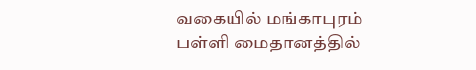வகையில் மங்காபுரம் பள்ளி மைதானத்தில்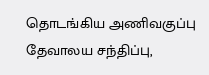தொடங்கிய அணிவகுப்பு தேவாலய சந்திப்பு,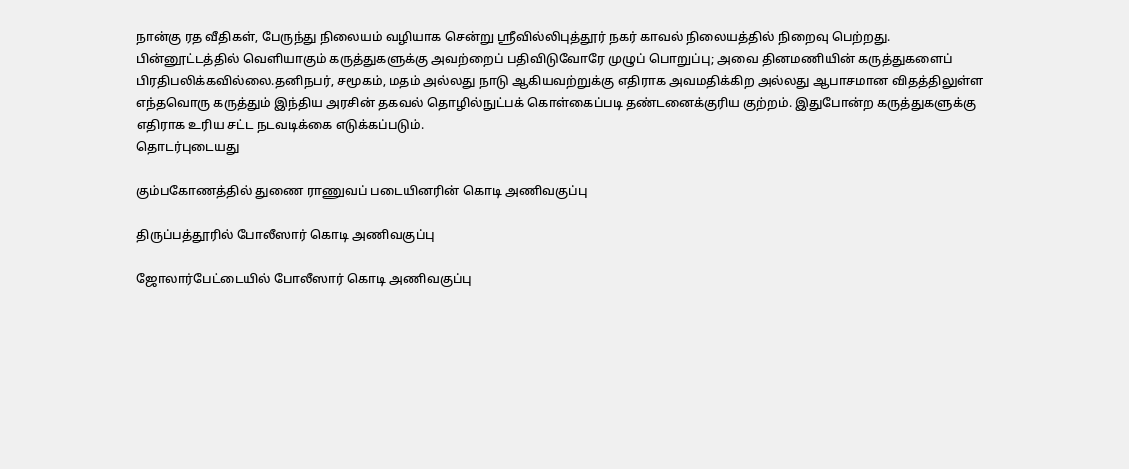நான்கு ரத வீதிகள், பேருந்து நிலையம் வழியாக சென்று ஸ்ரீவில்லிபுத்தூர் நகர் காவல் நிலையத்தில் நிறைவு பெற்றது.
பின்னூட்டத்தில் வெளியாகும் கருத்துகளுக்கு அவற்றைப் பதிவிடுவோரே முழுப் பொறுப்பு; அவை தினமணியின் கருத்துகளைப் பிரதிபலிக்கவில்லை.தனிநபர், சமூகம், மதம் அல்லது நாடு ஆகியவற்றுக்கு எதிராக அவமதிக்கிற அல்லது ஆபாசமான விதத்திலுள்ள எந்தவொரு கருத்தும் இந்திய அரசின் தகவல் தொழில்நுட்பக் கொள்கைப்படி தண்டனைக்குரிய குற்றம். இதுபோன்ற கருத்துகளுக்கு எதிராக உரிய சட்ட நடவடிக்கை எடுக்கப்படும்.
தொடர்புடையது

கும்பகோணத்தில் துணை ராணுவப் படையினரின் கொடி அணிவகுப்பு

திருப்பத்தூரில் போலீஸார் கொடி அணிவகுப்பு

ஜோலார்பேட்டையில் போலீஸார் கொடி அணிவகுப்பு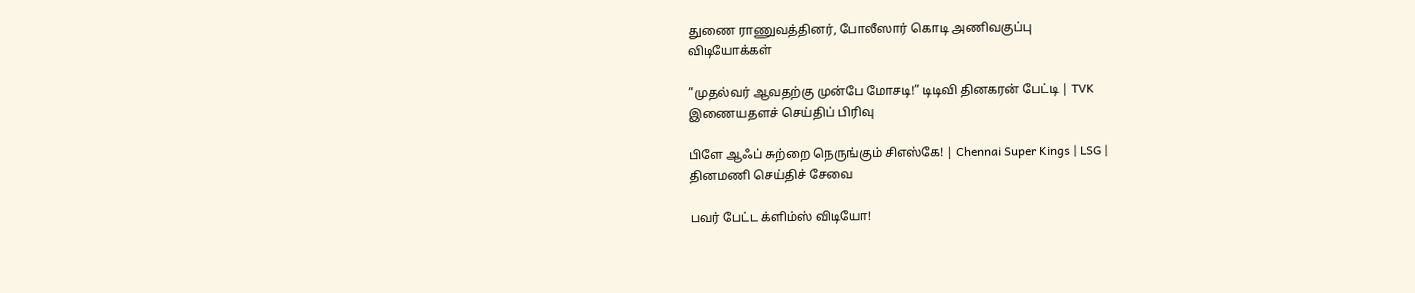துணை ராணுவத்தினர், போலீஸார் கொடி அணிவகுப்பு
விடியோக்கள்

”முதல்வர் ஆவதற்கு முன்பே மோசடி!” டிடிவி தினகரன் பேட்டி | TVK
இணையதளச் செய்திப் பிரிவு

பிளே ஆஃப் சுற்றை நெருங்கும் சிஎஸ்கே! | Chennai Super Kings | LSG |
தினமணி செய்திச் சேவை

பவர் பேட்ட க்ளிம்ஸ் விடியோ!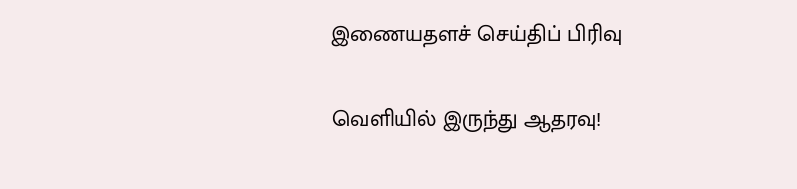இணையதளச் செய்திப் பிரிவு

வெளியில் இருந்து ஆதரவு!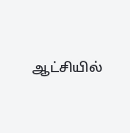ஆட்சியில்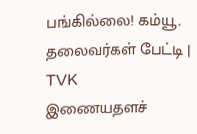பங்கில்லை! கம்யூ. தலைவர்கள் பேட்டி | TVK
இணையதளச்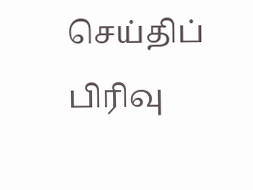செய்திப் பிரிவு